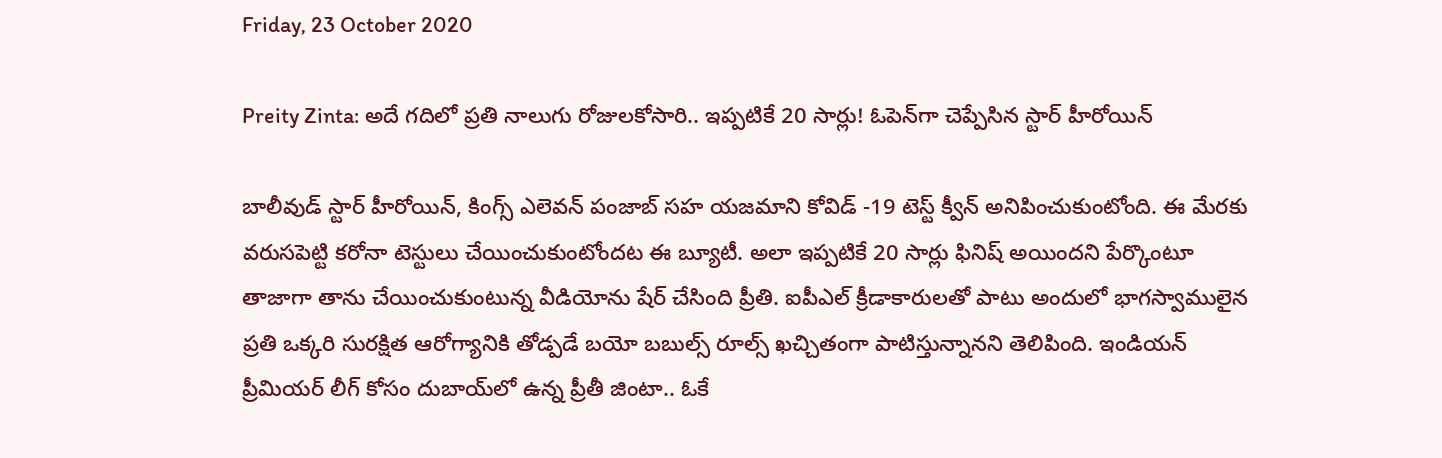Friday, 23 October 2020

Preity Zinta: అదే గదిలో ప్రతి నాలుగు రోజులకోసారి.. ఇప్పటికే 20 సార్లు! ఓపెన్‌గా చెప్పేసిన స్టార్ హీరోయిన్

బాలీవుడ్ స్టార్ హీరోయిన్, కింగ్స్ ఎలెవన్ పంజాబ్ సహ యజమాని కోవిడ్ -19 టెస్ట్ క్వీన్ అనిపించుకుంటోంది. ఈ మేరకు వరుసపెట్టి కరోనా టెస్టులు చేయించుకుంటోందట ఈ బ్యూటీ. అలా ఇప్పటికే 20 సార్లు ఫినిష్ అయిందని పేర్కొంటూ తాజాగా తాను చేయించుకుంటున్న వీడియోను షేర్ చేసింది ప్రీతి. ఐపీఎల్ క్రీడాకారులతో పాటు అందులో భాగస్వాములైన ప్రతి ఒక్కరి సురక్షిత ఆరోగ్యానికి తోడ్పడే బయో బబుల్స్ రూల్స్ ఖచ్చితంగా పాటిస్తున్నానని తెలిపింది. ఇండియన్ ప్రీమియర్ లీగ్ కోసం దుబాయ్‌లో ఉన్న ప్రీతీ జింటా.. ఓకే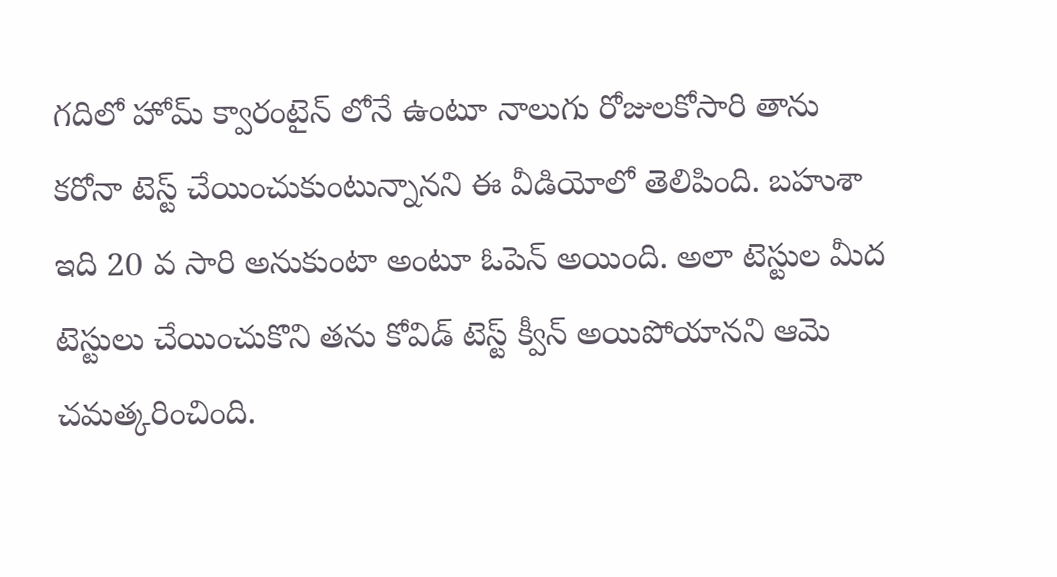గదిలో హోమ్ క్వారంటైన్ లోనే ఉంటూ నాలుగు రోజులకోసారి తాను కరోనా టెస్ట్ చేయించుకుంటున్నానని ఈ వీడియోలో తెలిపింది. బహుశా ఇది 20 వ సారి అనుకుంటా అంటూ ఓపెన్ అయింది. అలా టెస్టుల మీద టెస్టులు చేయించుకొని తను కోవిడ్ టెస్ట్ క్వీన్ అయిపోయానని ఆమె చమత్కరించింది.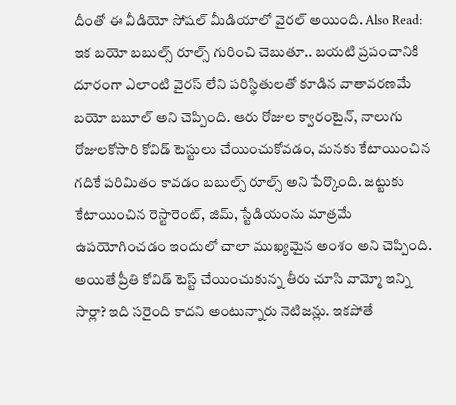దీంతో ఈ వీడియో సోషల్ మీడియాలో వైరల్ అయింది. Also Read: ఇక బయో బబుల్స్ రూల్స్ గురించి చెబుతూ.. బయటి ప్రపంచానికి దూరంగా ఎలాంటి వైరస్ లేని పరిస్థితులతో కూడిన వాతావరణమే బయో బబూల్ అని చెప్పింది. ఆరు రోజుల క్వారంటైన్, నాలుగు రోజులకోసారి కోవిడ్ టెస్టులు చేయించుకోవడం, మనకు కేటాయించిన గదికే పరిమితం కావడం బబుల్స్ రూల్స్ అని పేర్కొంది. జట్టుకు కేటాయించిన రెస్టారెంట్, జిమ్, స్టేడియంను మాత్రమే ఉపయోగించడం ఇందులో చాలా ముఖ్యమైన అంశం అని చెప్పింది. అయితే ప్రీతి కోవిడ్ టెస్ట్ చేయించుకున్న తీరు చూసి వామ్మో ఇన్ని సార్లా? ఇది సరైంది కాదని అంటున్నారు నెటిజన్లు. ఇకపోతే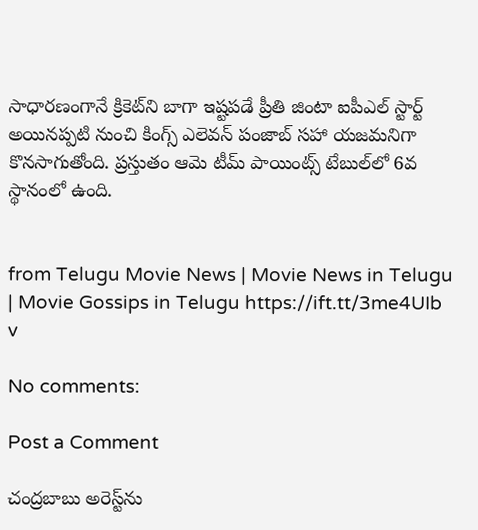సాధారణంగానే క్రికెట్‌ని బాగా ఇష్టపడే ప్రీతి జింటా ఐపీఎల్ స్టార్ట్ అయినప్పటి నుంచి కింగ్స్ ఎలెవన్ పంజాబ్ సహా యజమనిగా కొనసాగుతోంది. ప్రస్తుతం ఆమె టీమ్ పాయింట్స్ టేబుల్‌లో 6వ స్థానంలో ఉంది.


from Telugu Movie News | Movie News in Telugu | Movie Gossips in Telugu https://ift.tt/3me4UIb
v

No comments:

Post a Comment

చంద్రబాబు అరెస్ట్‌ను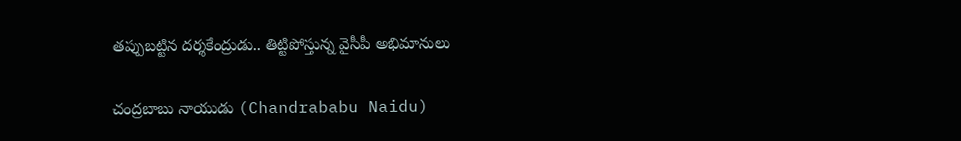తప్పుబట్టిన దర్శకేంద్రుడు.. తిట్టిపోస్తున్న వైసీపీ అభిమానులు

చంద్రబాబు నాయుడు (Chandrababu Naidu)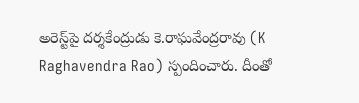అరెస్ట్‌పై దర్శకేంద్రుడు కె.రాఘవేంద్రరావు (K Raghavendra Rao) స్పందించారు. దీంతో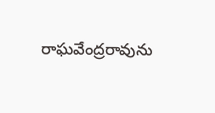రాఘవేంద్రరావును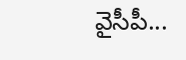వైసీపీ...